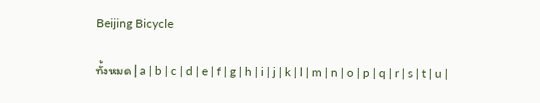Beijing Bicycle

ทั้งหมด | a | b | c | d | e | f | g | h | i | j | k | l | m | n | o | p | q | r | s | t | u |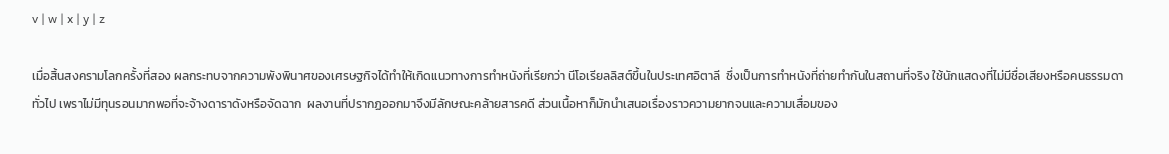v | w | x | y | z

เมื่อสิ้นสงครามโลกครั้งที่สอง ผลกระทบจากความพังพินาศของเศรษฐกิจได้ทำให้เกิดแนวทางการทำหนังที่เรียกว่า นีโอเรียลลิสต์ขึ้นในประเทศอิตาลี  ซึ่งเป็นการทำหนังที่ถ่ายทำกันในสถานที่จริง ใช้นักแสดงที่ไม่มีชื่อเสียงหรือคนธรรมดาทั่วไป เพราไม่มีทุนรอนมากพอที่จะจ้างดาราดังหรือจัดฉาก  ผลงานที่ปรากฏออกมาจึงมีลักษณะคล้ายสารคดี ส่วนเนื้อหาก็มักนำเสนอเรื่องราวความยากจนและความเสื่อมของ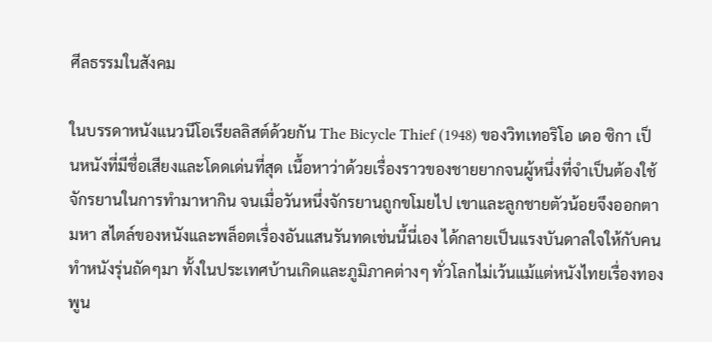ศีลธรรมในสังคม

ในบรรดาหนังแนวนีโอเรียลลิสต์ด้วยกัน The Bicycle Thief (1948) ของวิทเทอริโอ เดอ ซิกา เป็นหนังที่มีชื่อเสียงและโดดเด่นที่สุด เนื้อหาว่าด้วยเรื่องราวของชายยากจนผู้หนึ่งที่จำเป็นต้องใช้จักรยานในการทำมาหากิน จนเมื่อวันหนึ่งจักรยานถูกขโมยไป เขาและลูกชายตัวน้อยจึงออกตามหา สไตล์ของหนังและพล็อตเรื่องอันแสนรันทดเช่นนี้นี่เอง ได้กลายเป็นแรงบันดาลใจให้กับคนทำหนังรุ่นถัดๆมา ทั้งในประเทศบ้านเกิดและภูมิภาคต่างๆ ทั่วโลกไม่เว้นแม้แต่หนังไทยเรื่องทองพูน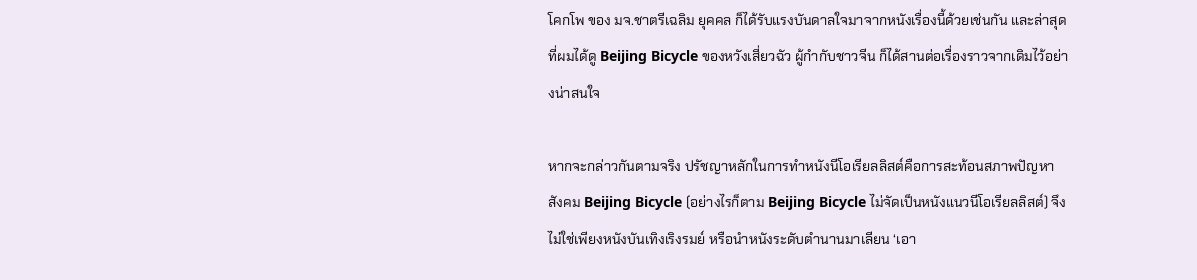โคกโพ ของ มจ.ชาตรีเฉลิม ยุคคล ก็ได้รับแรงบันดาลใจมาจากหนังเรื่องนี้ด้วยเช่นกัน และล่าสุดที่ผมได้ดู Beijing Bicycle ของหวังเสี่ยวฉัว ผู้กำกับชาวจีน ก็ได้สานต่อเรื่องราวจากเดิมไว้อย่างน่าสนใจ

หากจะกล่าวกันตามจริง ปรัชญาหลักในการทำหนังนีโอเรียลลิสต์คือการสะท้อนสภาพปัญหาสังคม Beijing Bicycle (อย่างไรก็ตาม Beijing Bicycle ไม่จัดเป็นหนังแนวนีโอเรียลลิสต์) จึงไม่ใช่เพียงหนังบันเทิงเริงรมย์ หรือนำหนังระดับตำนานมาเลียน ‘เอา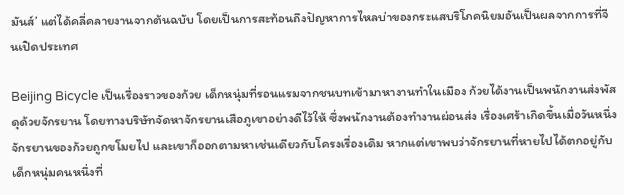มันส์’ แต่ได้คลี่คลายงานจากต้นฉบับ โดยเป็นการสะท้อนถึงปัญหาการไหลบ่าของกระแสบริโภคนิยมอันเป็นผลจากการที่จีนเปิดประเทศ

Beijing Bicycle เป็นเรื่องราวของก้วย เด็กหนุ่มที่รอนแรมจากชนบทเข้ามาหางานทำในเมือง ก้วยได้งานเป็นพนักงานส่งพัสดุด้วยจักรยาน โดยทางบริษัทจัดหาจักรยานเสือภูเขาอย่างดีไว้ให้ ซึ่งพนักงานต้องทำงานผ่อนส่ง เรื่องเศร้าเกิดขึ้นเมื่อวันหนึ่ง จักรยานของก้วยถูกขโมยไป และเขาก็ออกตามหาเช่นเดียวกับโครงเรื่องเดิม หากแต่เขาพบว่าจักรยานที่หายไปได้ตกอยู่กับเด็กหนุ่มคนหนึ่งที่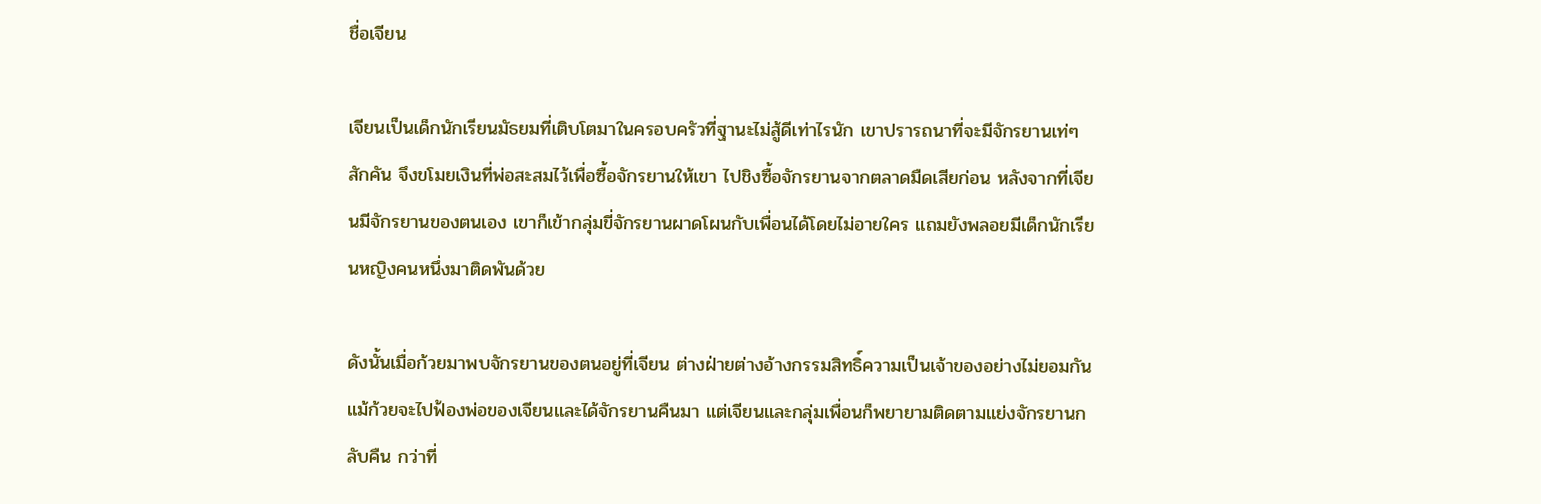ชื่อเจียน

เจียนเป็นเด็กนักเรียนมัธยมที่เติบโตมาในครอบครัวที่ฐานะไม่สู้ดีเท่าไรนัก เขาปรารถนาที่จะมีจักรยานเท่ๆ สักคัน จึงขโมยเงินที่พ่อสะสมไว้เพื่อซื้อจักรยานให้เขา ไปชิงซื้อจักรยานจากตลาดมืดเสียก่อน หลังจากที่เจียนมีจักรยานของตนเอง เขาก็เข้ากลุ่มขี่จักรยานผาดโผนกับเพื่อนได้โดยไม่อายใคร แถมยังพลอยมีเด็กนักเรียนหญิงคนหนึ่งมาติดพันด้วย

ดังนั้นเมื่อก้วยมาพบจักรยานของตนอยู่ที่เจียน ต่างฝ่ายต่างอ้างกรรมสิทธิ์ความเป็นเจ้าของอย่างไม่ยอมกัน แม้ก้วยจะไปฟ้องพ่อของเจียนและได้จักรยานคืนมา แต่เจียนและกลุ่มเพื่อนก็พยายามติดตามแย่งจักรยานกลับคืน กว่าที่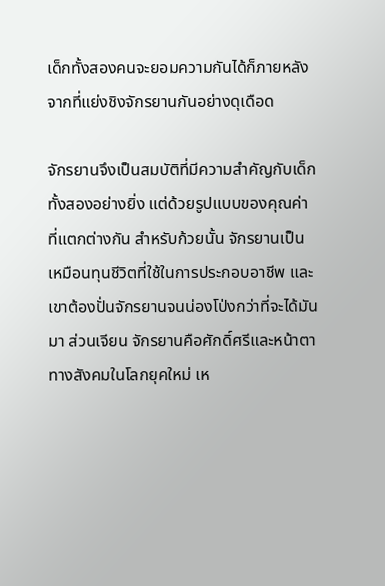เด็กทั้งสองคนจะยอมความกันได้ก็ภายหลังจากที่แย่งชิงจักรยานกันอย่างดุเดือด

จักรยานจึงเป็นสมบัติที่มีความสำคัญกับเด็กทั้งสองอย่างยิ่ง แต่ด้วยรูปแบบของคุณค่าที่แตกต่างกัน สำหรับก้วยนั้น จักรยานเป็นเหมือนทุนชีวิตที่ใช้ในการประกอบอาชีพ และเขาต้องปั่นจักรยานจนน่องโป่งกว่าที่จะได้มันมา ส่วนเจียน จักรยานคือศักดิ์ศรีและหน้าตาทางสังคมในโลกยุคใหม่ เห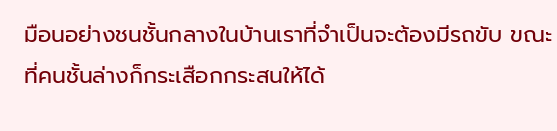มือนอย่างชนชั้นกลางในบ้านเราที่จำเป็นจะต้องมีรถขับ ขณะที่คนชั้นล่างก็กระเสือกกระสนให้ได้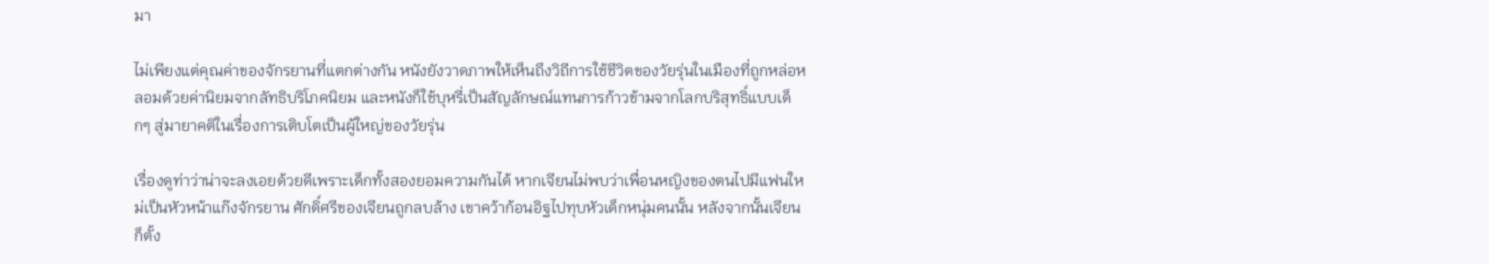มา

ไม่เพียงแต่คุณค่าของจักรยานที่แตกต่างกัน หนังยังวาดภาพให้เห็นถึงวิถีการใช้ชีวิตของวัยรุ่นในเมืองที่ถูกหล่อหลอมด้วยค่านิยมจากลัทธิบริโภคนิยม และหนังก็ใช้บุหรี่เป็นสัญลักษณ์แทนการก้าวข้ามจากโลกบริสุทธิ์แบบเด็กๆ สู่มายาคติในเรื่องการเติบโตเป็นผู้ใหญ่ของวัยรุ่น

เรื่องดูท่าว่าน่าจะลงเอยด้วยดีเพราะเด็กทั้งสองยอมความกันได้ หากเจียนไม่พบว่าเพื่อนหญิงของตนไปมีแฟนใหม่เป็นหัวหน้าแก๊งจักรยาน ศักดิ์ศรีของเจียนถูกลบล้าง เขาคว้าก้อนอิฐไปทุบหัวเด็กหนุ่มคนนั้น หลังจากนั้นเจียนก็ตั้ง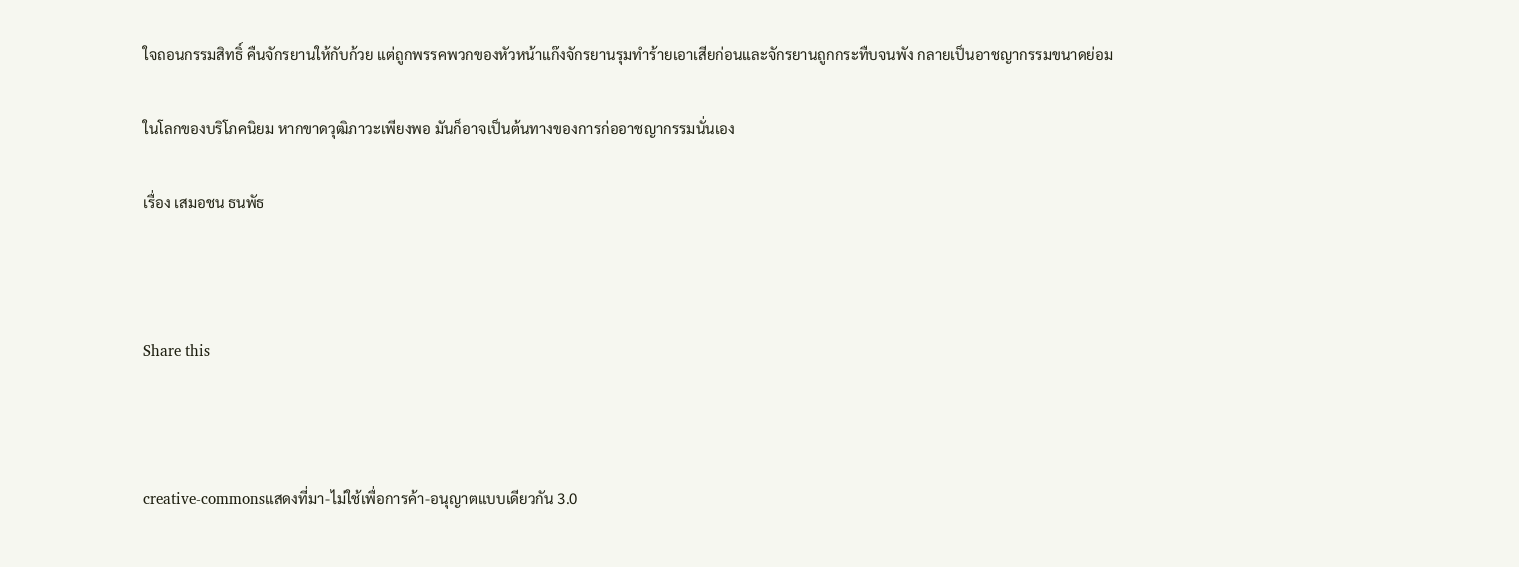ใจถอนกรรมสิทธิ์ คืนจักรยานให้กับก้วย แต่ถูกพรรคพวกของหัวหน้าแก๊งจักรยานรุมทำร้ายเอาเสียก่อนและจักรยานถูกกระทืบจนพัง กลายเป็นอาชญากรรมขนาดย่อม

ในโลกของบริโภคนิยม หากขาดวุฒิภาวะเพียงพอ มันก็อาจเป็นต้นทางของการก่ออาชญากรรมนั่นเอง

เรื่อง เสมอชน ธนพัธ



Share this



creative-commonsแสดงที่มา-ไม่ใช้เพื่อการค้า-อนุญาตแบบเดียวกัน 3.0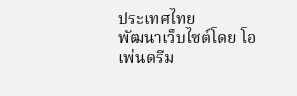ประเทศไทย
พัฒนาเว็บไซต์โดย โอเพ่นดรีม